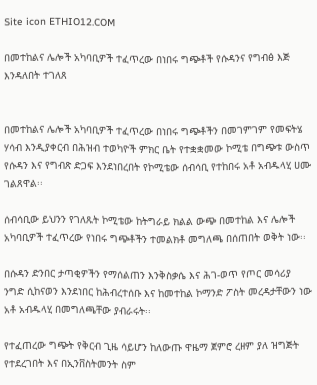Site icon ETHIO12.COM

በመተከልና ሌሎች አካባቢዎች ተፈጥረው በነበሩ ግጭቶች የሱዳንና የግብፅ እጅ እንዳለበት ተገለጸ


በመተከልና ሌሎች አካባቢዎች ተፈጥረው በነበሩ ግጭቶችን በመገምገም የመፍትሄ ሃሳብ እንዲያቀርብ በሕዝብ ተወካዮች ምክር ቤት የተቋቋመው ኮሚቴ በግጭቱ ውስጥ የሱዳን እና የግብጽ ድጋፍ እንደነበረበት የኮሚቴው ሰብሳቢ የተከበሩ አቶ አብዱላሂ ሀሙ ገልጸዋል፡፡

ሰብሳቢው ይህንን የገለጹት ኮሚቴው ከትግራይ ክልል ውጭ በመተከል እና ሌሎች አካባቢዎች ተፈጥረው የነበሩ ግጭቶችን ተመልክቶ መግለጫ በሰጠበት ወቅት ነው፡፡

በሱዳን ድንበር ታጣቂዎችን የማሰልጠን እንቅስቃሴ እና ሕገ-ወጥ የጦር መሳሪያ ንግድ ሲከናወን እንደነበር ከሕብረተሰቡ እና ከመተከል ኮማንድ ፖስት መረዳታቸውን ነው አቶ አብዱላሂ በመግለጫቸው ያብራሩት፡፡

የተፈጠረው ግጭት የቅርብ ጊዜ ሳይሆን ከለውጡ ዋዜማ ጀምሮ ረዘም ያለ ዝግጅት የተደረገበት እና በኢንቨስትመንት ስም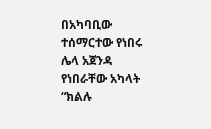በአካባቢው ተሰማርተው የነበሩ ሌላ አጀንዳ የነበራቸው አካላት “ክልሉ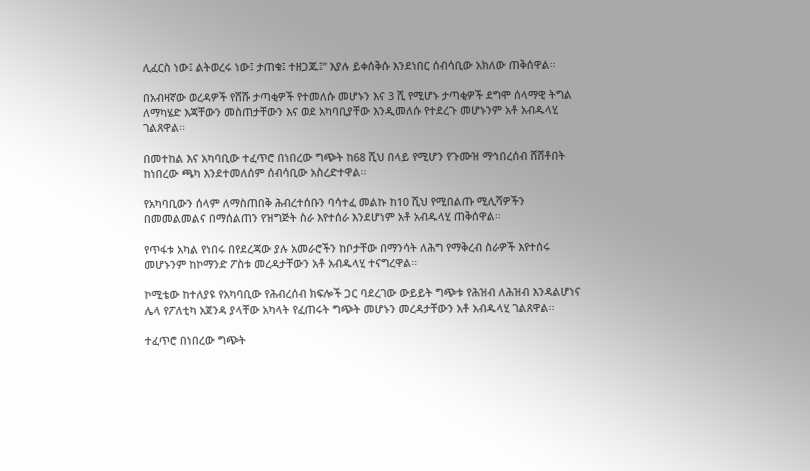ሊፈርስ ነው፤ ልትወረሩ ነው፤ ታጠቁ፤ ተዘጋጁ፤” እያሉ ይቀሰቅሱ እንደነበር ሰብሳቢው አክለው ጠቅሰዋል፡፡

በአብዛኛው ወረዳዎች የሸሹ ታጣቂዎች የተመለሱ መሆኑን እና 3 ሺ የሚሆኑ ታጣቂዎች ደግሞ ሰላማዊ ትግል ለማካሄድ እጃቸውን መስጠታቸውን እና ወደ አካባቢያቸው እንዲመለሱ የተደረጉ መሆኑንም አቶ አብዱላሂ ገልጸዋል፡፡

በመተከል እና አካባቢው ተፈጥሮ በነበረው ግጭት ከ68 ሺህ በላይ የሚሆን የጉሙዝ ማኅበረሰብ ሸሸቶበት ከነበረው ጫካ እንደተመለሰም ሰብሳቢው አስረድተዋል፡፡

የአካባቢውን ሰላም ለማስጠበቅ ሕብረተሰቡን ባሳተፈ መልኩ ከ10 ሺህ የሚበልጡ ሚሊሻዎችን በመመልመልና በማሰልጠን የዝግጅት ስራ እየተሰራ እንደሆነም አቶ አብዱላሂ ጠቅሰዋል፡፡

የጥፋቱ አካል የነበሩ በየደረጃው ያሉ አመራሮችን ከቦታቸው በማንሳት ለሕግ የማቅረብ ስራዎች እየተሰሩ መሆኑንም ከኮማንድ ፖስቱ መረዳታቸውን አቶ አብዱላሂ ተናግረዋል፡፡

ኮሚቴው ከተለያዩ የአካባቢው የሕብረሰብ ክፍሎች ጋር ባደረገው ውይይት ግጭቱ የሕዝብ ለሕዝብ እንዳልሆነና ሌላ የፖለቲካ አጀንዳ ያላቸው አካላት የፈጠሩት ግጭት መሆኑን መረዳታቸውን አቶ አብዱላሂ ገልጸዋል፡፡

ተፈጥሮ በነበረው ግጭት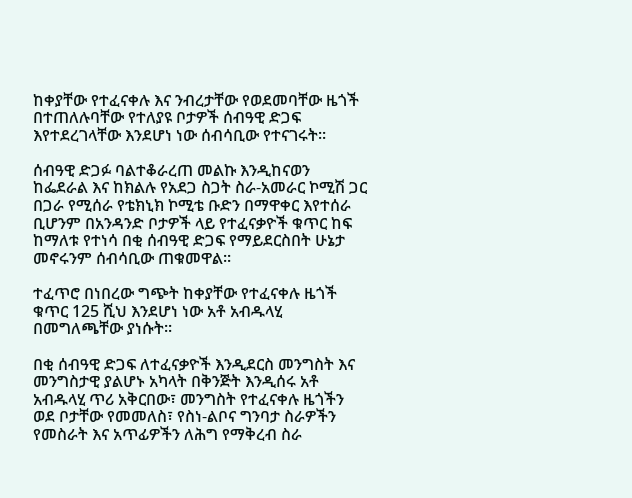ከቀያቸው የተፈናቀሉ እና ንብረታቸው የወደመባቸው ዜጎች በተጠለሉባቸው የተለያዩ ቦታዎች ሰብዓዊ ድጋፍ እየተደረገላቸው እንደሆነ ነው ሰብሳቢው የተናገሩት፡፡

ሰብዓዊ ድጋፉ ባልተቆራረጠ መልኩ እንዲከናወን ከፌደራል እና ከክልሉ የአደጋ ስጋት ስራ-አመራር ኮሚሽ ጋር በጋራ የሚሰራ የቴክኒክ ኮሚቴ ቡድን በማዋቀር እየተሰራ ቢሆንም በአንዳንድ ቦታዎች ላይ የተፈናቃዮች ቁጥር ከፍ ከማለቱ የተነሳ በቂ ሰብዓዊ ድጋፍ የማይደርስበት ሁኔታ መኖሩንም ሰብሳቢው ጠቁመዋል፡፡

ተፈጥሮ በነበረው ግጭት ከቀያቸው የተፈናቀሉ ዜጎች ቁጥር 125 ሺህ እንደሆነ ነው አቶ አብዱላሂ በመግለጫቸው ያነሱት፡፡

በቂ ሰብዓዊ ድጋፍ ለተፈናቃዮች እንዲደርስ መንግስት እና መንግስታዊ ያልሆኑ አካላት በቅንጅት እንዲሰሩ አቶ አብዱላሂ ጥሪ አቅርበው፣ መንግስት የተፈናቀሉ ዜጎችን ወደ ቦታቸው የመመለስ፣ የስነ-ልቦና ግንባታ ስራዎችን የመስራት እና አጥፊዎችን ለሕግ የማቅረብ ስራ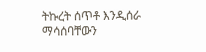ትኩረት ሰጥቶ እንዲሰራ ማሳሰባቸውን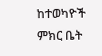ከተወካዮች ምክር ቤት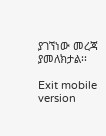ያገኘነው መረጃ ያመለክታል፡፡

Exit mobile version